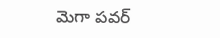మెగా పవర్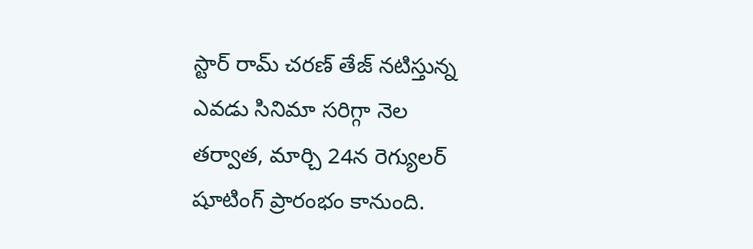స్టార్ రామ్ చరణ్ తేజ్ నటిస్తున్న ఎవడు సినిమా సరిగ్గా నెల
తర్వాత, మార్చి 24న రెగ్యులర్ షూటింగ్ ప్రారంభం కానుంది.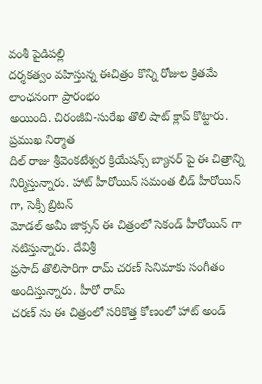వంశీ పైడిపల్లి
దర్శకత్వం వహిస్తున్న ఈచిత్రం కొన్ని రోజుల క్రితమే లాంఛనంగా ప్రారంభం
అయింది. చిరంజీవి-సురేఖ తొలి షాట్ క్లాప్ కొట్టారు. ప్రముఖ నిర్మాత
దిల్ రాజు శ్రీవెంకటేశ్వర క్రియేషన్స్ బ్యానర్ పై ఈ చిత్రాన్ని
నిర్మిస్తున్నారు. హాట్ హీరోయిన్ సమంత లీడ్ హీరోయిన్ గా, సెక్సీ బ్రిటన్
మోడల్ అమీ జాక్సన్ ఈ చిత్రంలో సెకండ్ హీరోయిన్ గా నటిస్తున్నారు. దేవిశ్రీ
ప్రసాద్ తొలిసారిగా రామ్ చరణ్ సినిమాకు సంగీతం అందిస్తున్నారు. హీరో రామ్
చరణ్ ను ఈ చిత్రంలో సరికొత్త కోణంలో హాట్ అండ్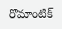రొమాంటిక్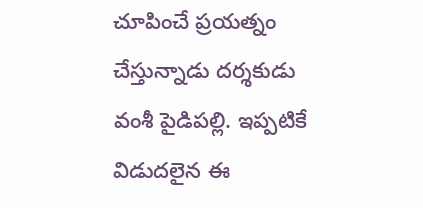చూపించే ప్రయత్నం
చేస్తున్నాడు దర్శకుడు వంశీ పైడిపల్లి. ఇప్పటికే విడుదలైన ఈ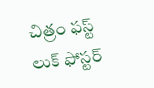చిత్రం ఫస్ట్
లుక్ ఫోస్టర్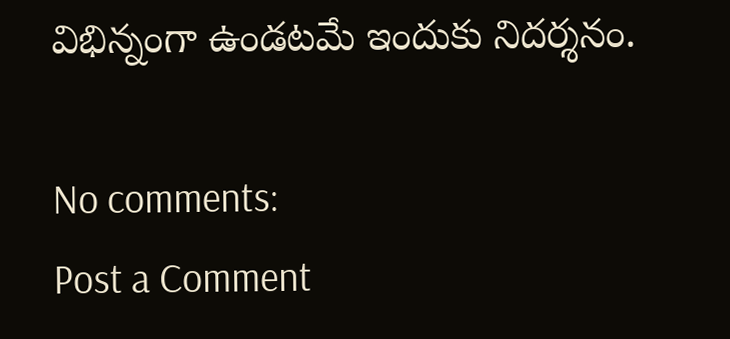విభిన్నంగా ఉండటమే ఇందుకు నిదర్శనం.

No comments:
Post a Comment